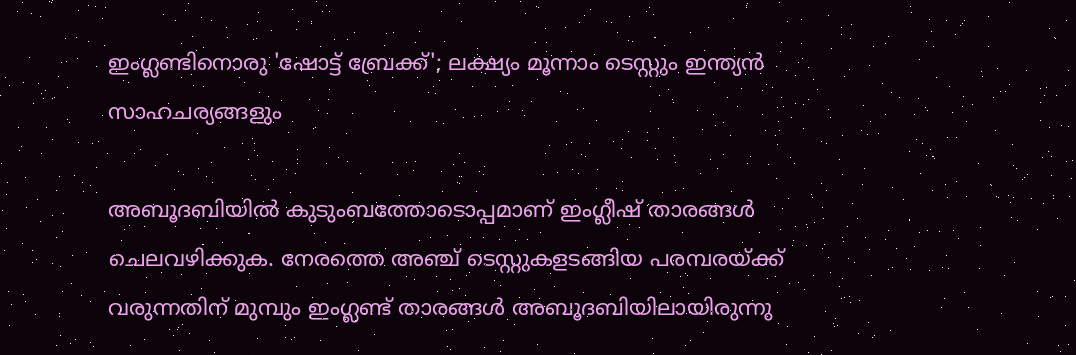ഇംഗ്ലണ്ടിനൊരു 'ഷോട്ട് ബ്രേക്ക്'; ലക്ഷ്യം മൂന്നാം ടെസ്റ്റും ഇന്ത്യൻ സാഹചര്യങ്ങളും

അബൂദബിയിൽ കുടുംബത്തോടൊപ്പമാണ് ഇംഗ്ലീഷ് താരങ്ങൾ ചെലവഴിക്കുക. നേരത്തെ അഞ്ച് ടെസ്റ്റുകളടങ്ങിയ പരമ്പരയ്ക്ക് വരുന്നതിന് മുമ്പും ഇംഗ്ലണ്ട് താരങ്ങൾ അബൂദബിയിലായിരുന്നു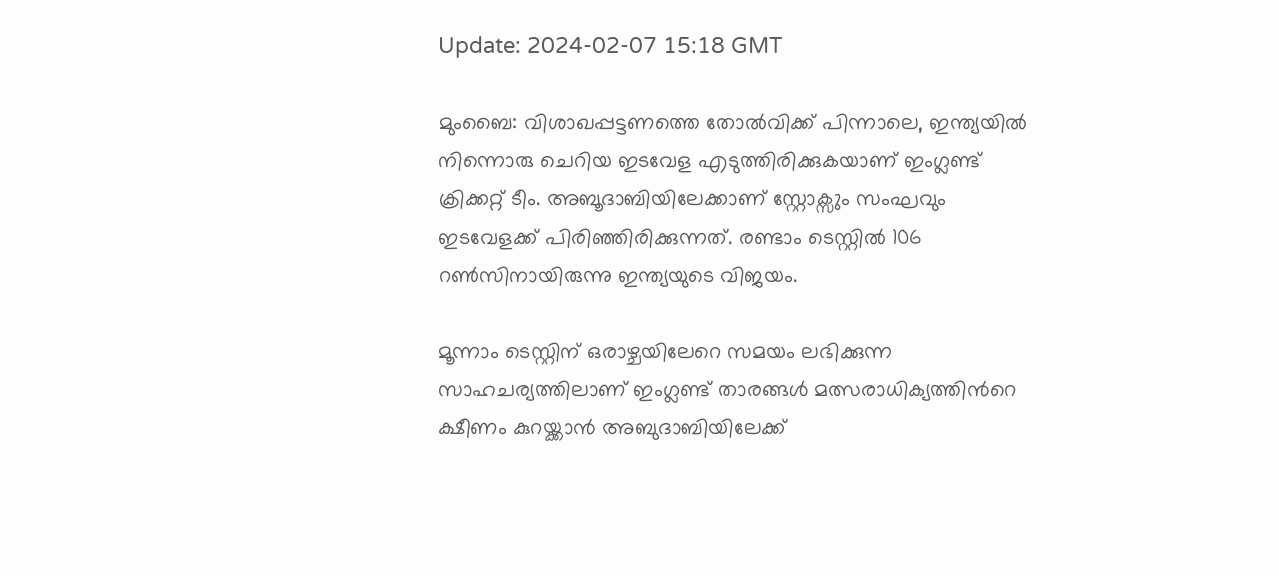Update: 2024-02-07 15:18 GMT

മുംബൈ: വിശാഖപ്പട്ടണത്തെ തോൽവിക്ക് പിന്നാലെ, ഇന്ത്യയിൽ നിന്നൊരു ചെറിയ ഇടവേള എടുത്തിരിക്കുകയാണ് ഇംഗ്ലണ്ട് ക്രിക്കറ്റ് ടീം. അബൂദാബിയിലേക്കാണ് സ്റ്റോക്സും സംഘവും ഇടവേളക്ക് പിരിഞ്ഞിരിക്കുന്നത്. രണ്ടാം ടെസ്റ്റിൽ 106 റൺസിനായിരുന്നു ഇന്ത്യയുടെ വിജയം.

മൂന്നാം ടെസ്റ്റിന് ഒരാഴ്ചയിലേറെ സമയം ലഭിക്കുന്ന സാഹചര്യത്തിലാണ് ഇംഗ്ലണ്ട് താരങ്ങള്‍ മത്സരാധിക്യത്തിന്‍റെ ക്ഷീണം കുറയ്ക്കാന്‍ അബുദാബിയിലേക്ക്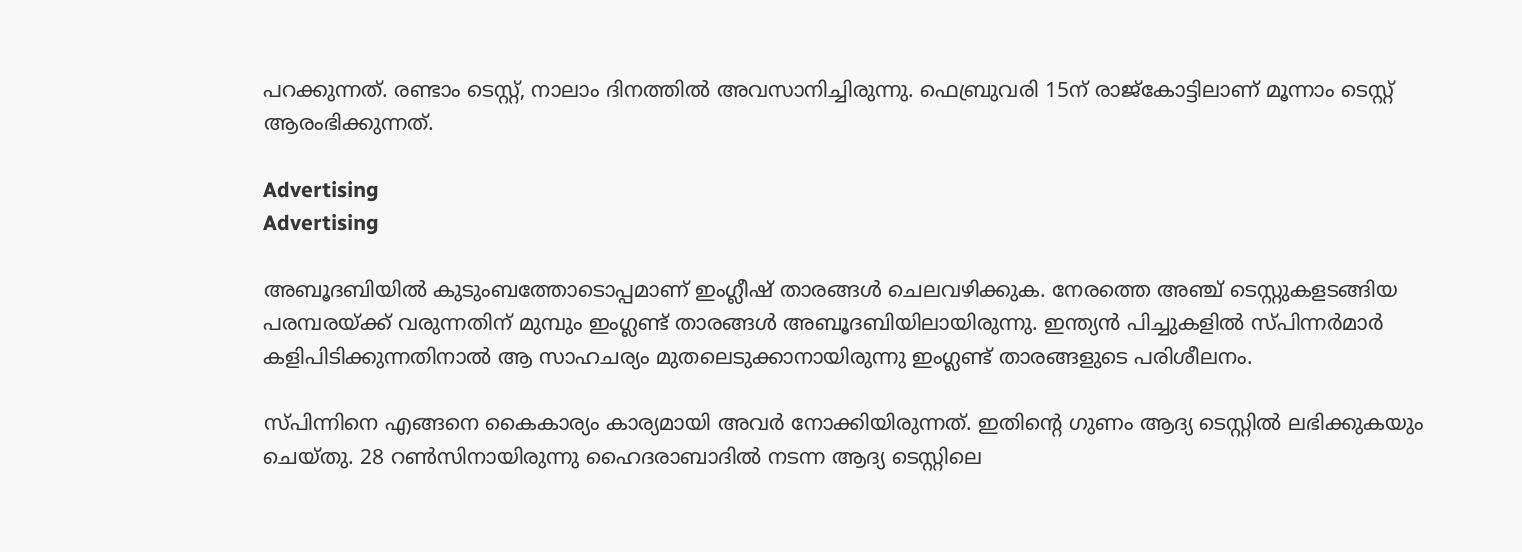പറക്കുന്നത്. രണ്ടാം ടെസ്റ്റ്, നാലാം ദിനത്തില്‍ അവസാനിച്ചിരുന്നു. ഫെബ്രുവരി 15ന് രാജ്കോട്ടിലാണ് മൂന്നാം ടെസ്റ്റ് ആരംഭിക്കുന്നത്.

Advertising
Advertising

അബൂദബിയിൽ കുടുംബത്തോടൊപ്പമാണ് ഇംഗ്ലീഷ് താരങ്ങൾ ചെലവഴിക്കുക. നേരത്തെ അഞ്ച് ടെസ്റ്റുകളടങ്ങിയ പരമ്പരയ്ക്ക് വരുന്നതിന് മുമ്പും ഇംഗ്ലണ്ട് താരങ്ങൾ അബൂദബിയിലായിരുന്നു. ഇന്ത്യൻ പിച്ചുകളിൽ സ്പിന്നർമാർ കളിപിടിക്കുന്നതിനാൽ ആ സാഹചര്യം മുതലെടുക്കാനായിരുന്നു ഇംഗ്ലണ്ട് താരങ്ങളുടെ പരിശീലനം.

സ്പിന്നിനെ എങ്ങനെ കൈകാര്യം കാര്യമായി അവർ നോക്കിയിരുന്നത്. ഇതിന്റെ ഗുണം ആദ്യ ടെസ്റ്റിൽ ലഭിക്കുകയും ചെയ്തു. 28 റൺസിനായിരുന്നു ഹൈദരാബാദിൽ നടന്ന ആദ്യ ടെസ്റ്റിലെ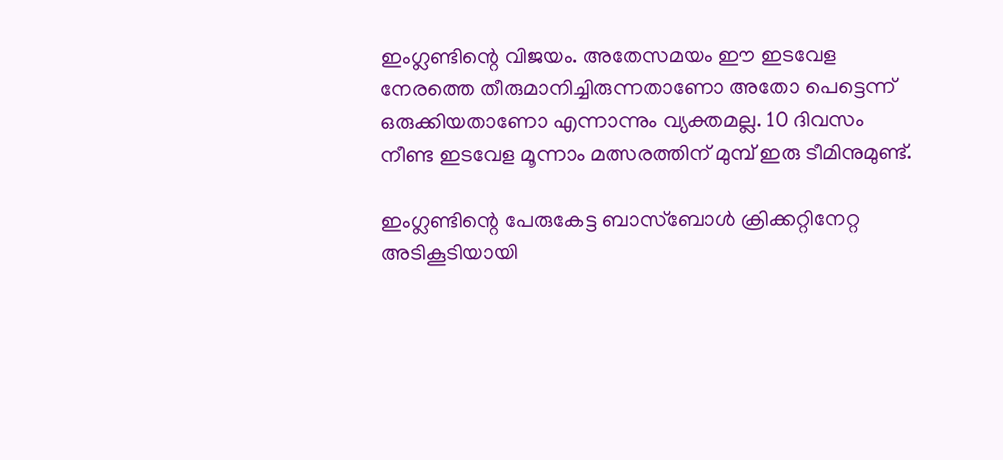ഇംഗ്ലണ്ടിന്റെ വിജയം. അതേസമയം ഈ ഇടവേള നേരത്തെ തീരുമാനിച്ചിരുന്നതാണോ അതോ പെട്ടെന്ന് ഒരുക്കിയതാണോ എന്നാന്നും വ്യക്തമല്ല. 10 ദിവസം നീണ്ട ഇടവേള മൂന്നാം മത്സരത്തിന് മുമ്പ് ഇരു ടീമിനുമുണ്ട്.

ഇംഗ്ലണ്ടിന്റെ പേരുകേട്ട ബാസ്‌ബോൾ ക്രിക്കറ്റിനേറ്റ അടികൂടിയായി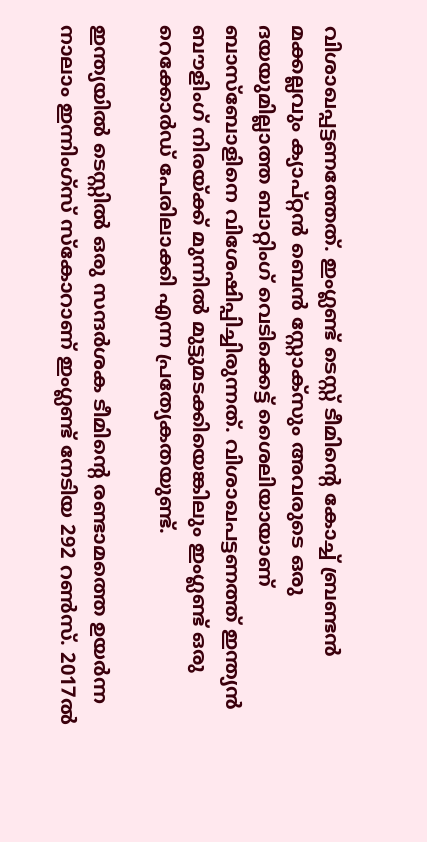വിശാഖപ്പട്ടണത്തേത്. ഇംഗ്ലണ്ട് ടെസ്റ്റ് ടീമിന്‍റെ കോച്ച് ബ്രണ്ടന്‍ മക്കല്ലവും ക്യാപ്റ്റന്‍ ബെന്‍ സ്റ്റോക്സും അവരുടെ ഒരു ദയയുമില്ലാത്ത ബാറ്റിംഗ് വെടിക്കെട്ട് ശൈലിയായാണ് ബാസ്ബോളിനെ വിശേഷിപ്പിച്ചിരുന്നത്. വിശാഖപട്ടണത്ത് ഇന്ത്യന്‍ ബൗളിംഗ് നിരയ്ക്ക് മുന്നില്‍ മുട്ടുമടക്കിയെങ്കിലും ഇംഗ്ലണ്ട് ഒരു റെക്കോര്‍ഡ് പേരിലാക്കി എന്ന പ്രത്യേകതയുണ്ട്.

ഇന്ത്യയില്‍ ടെസ്റ്റില്‍ ഒരു സന്ദര്‍ശക ടീമിന്‍റെ രണ്ടാമത്തെ ഉയര്‍ന്ന നാലാം ഇന്നിംഗ്സ് സ്കോറാണ് ഇംഗ്ലണ്ട് നേടിയ 292 റണ്‍സ്. 2017ല്‍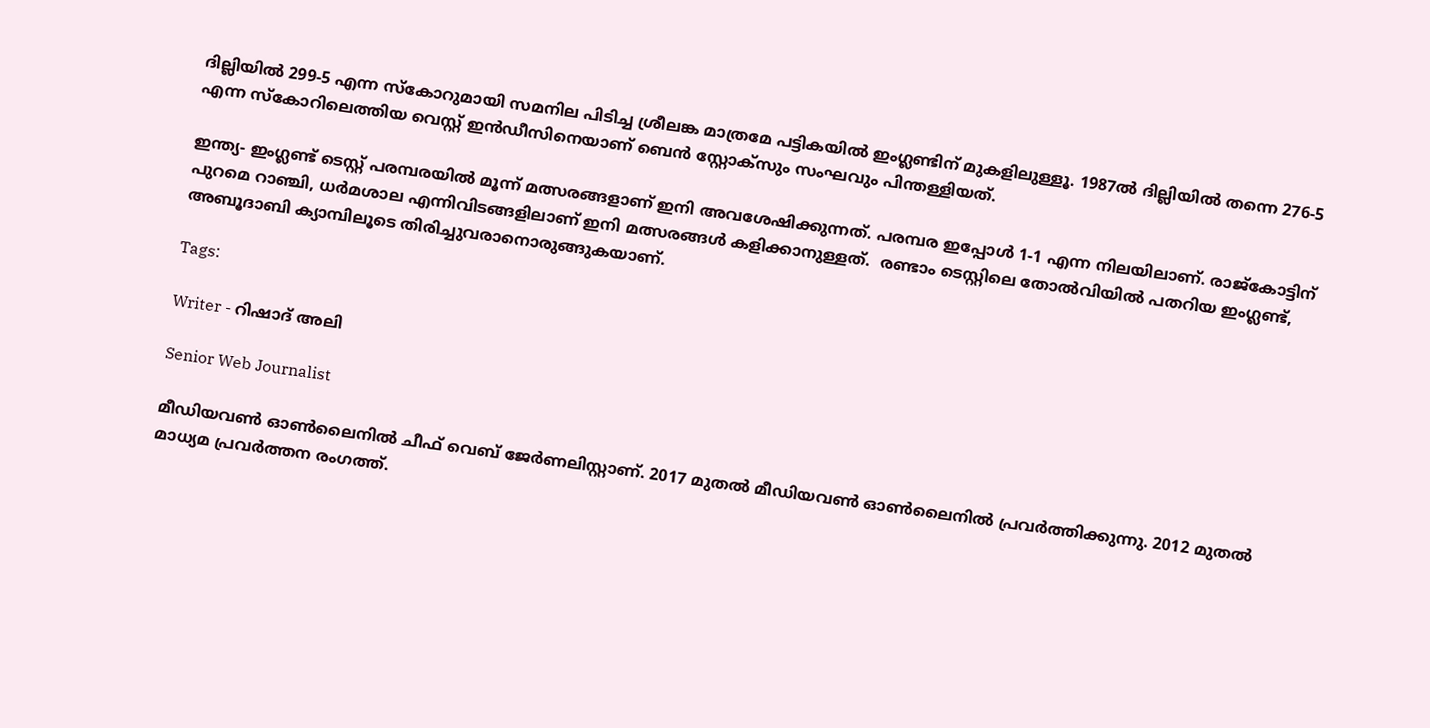ദില്ലിയില്‍ 299-5 എന്ന സ്കോറുമായി സമനില പിടിച്ച ശ്രീലങ്ക മാത്രമേ പട്ടികയില്‍ ഇംഗ്ലണ്ടിന് മുകളിലുള്ളൂ. 1987ല്‍ ദില്ലിയില്‍ തന്നെ 276-5 എന്ന സ്കോറിലെത്തിയ വെസ്റ്റ് ഇന്‍ഡീസിനെയാണ് ബെന്‍ സ്റ്റോക്സും സംഘവും പിന്തള്ളിയത്.

ഇന്ത്യ- ഇംഗ്ലണ്ട് ടെസ്റ്റ് പരമ്പരയില്‍ മൂന്ന് മത്സരങ്ങളാണ് ഇനി അവശേഷിക്കുന്നത്. പരമ്പര ഇപ്പോള്‍ 1-1 എന്ന നിലയിലാണ്. രാജ്കോട്ടിന് പുറമെ റാഞ്ചി, ധര്‍മശാല എന്നിവിടങ്ങളിലാണ് ഇനി മത്സരങ്ങള്‍ കളിക്കാനുള്ളത്.  രണ്ടാം ടെസ്റ്റിലെ തോൽവിയിൽ പതറിയ ഇംഗ്ലണ്ട്, അബൂദാബി ക്യാമ്പിലൂടെ തിരിച്ചുവരാനൊരുങ്ങുകയാണ്.

Tags:

Writer - റിഷാദ് അലി

Senior Web Journalist

മീഡിയവൺ ഓൺലൈനിൽ ചീഫ് വെബ് ജേർണലിസ്റ്റാണ്. 2017 മുതൽ മീഡിയവൺ ഓൺലൈനിൽ പ്രവർത്തിക്കുന്നു. 2012 മുതൽ മാധ്യമ പ്രവർത്തന രംഗത്ത്.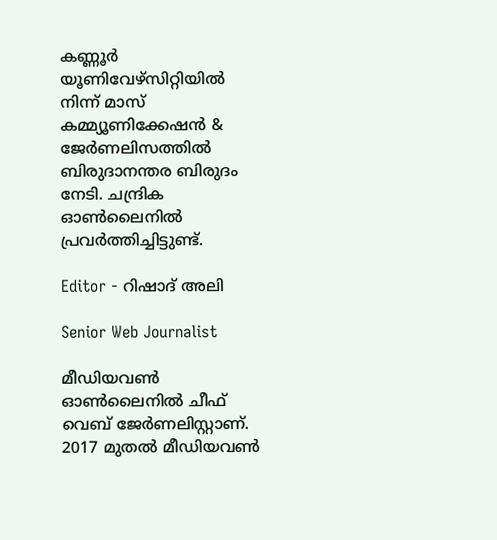കണ്ണൂര്‍ യൂണിവേഴ്‌സിറ്റിയിൽ നിന്ന് മാസ് കമ്മ്യൂണിക്കേഷന്‍ & ജേര്‍ണലിസത്തില്‍ ബിരുദാനന്തര ബിരുദം നേടി. ചന്ദ്രിക ഓണ്‍ലൈനില്‍ പ്രവര്‍ത്തിച്ചിട്ടുണ്ട്.

Editor - റിഷാദ് അലി

Senior Web Journalist

മീഡിയവൺ ഓൺലൈനിൽ ചീഫ് വെബ് ജേർണലിസ്റ്റാണ്. 2017 മുതൽ മീഡിയവൺ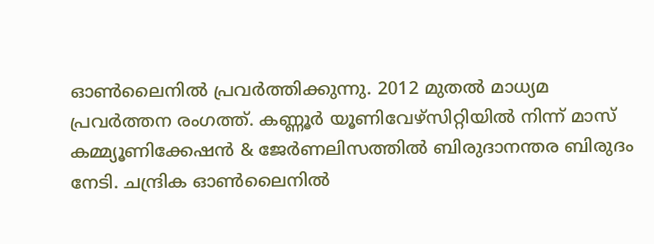ഓൺലൈനിൽ പ്രവർത്തിക്കുന്നു. 2012 മുതൽ മാധ്യമ പ്രവർത്തന രംഗത്ത്. കണ്ണൂര്‍ യൂണിവേഴ്‌സിറ്റിയിൽ നിന്ന് മാസ് കമ്മ്യൂണിക്കേഷന്‍ & ജേര്‍ണലിസത്തില്‍ ബിരുദാനന്തര ബിരുദം നേടി. ചന്ദ്രിക ഓണ്‍ലൈനില്‍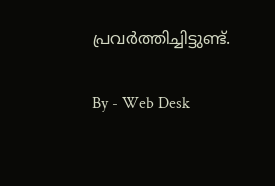പ്രവര്‍ത്തിച്ചിട്ടുണ്ട്.

By - Web Desk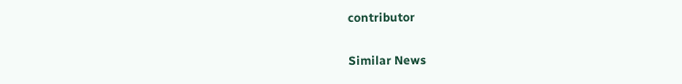contributor

Similar News